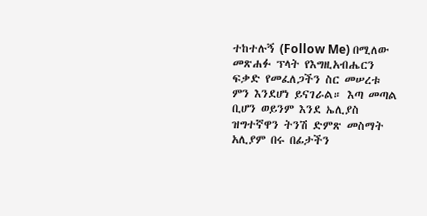ተከተሉኝ (Follow Me) በሚለው መጽሐፉ ፕላት የእግዚአብሔርን ፍቃድ የመፈለጋችን ስር መሠረቱ ምን እንደሆነ ይናገራል። እጣ መጣል ቢሆን ወይንም እንደ ኤሊያስ ዝግተኛዋን ትንሽ ድምጽ መስማት አሊያም በሩ በፊታችን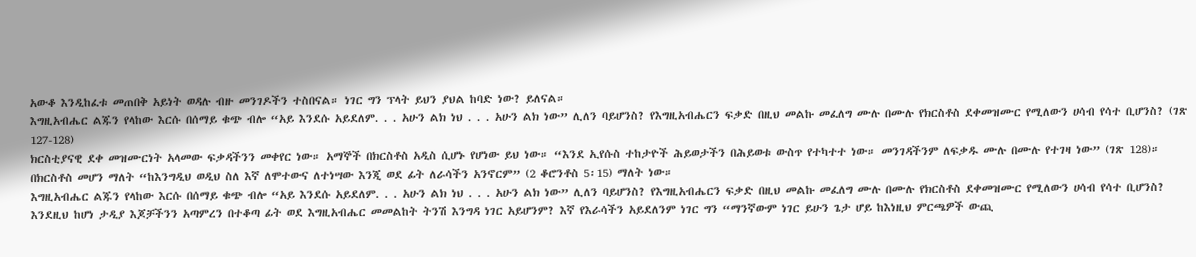አውቆ እንዲከፈቱ መጠበቅ አይነት ወዳሉ ብዙ መንገዶችን ተስበናል። ነገር ግን ፕላት ይህን ያህል ከባድ ነው? ይለናል።
እግዚአብሔር ልጁን የላከው እርሱ በሰማይ ቁጭ ብሎ “አይ እንደሱ አይደለም. . . አሁን ልክ ነህ . . . አሁን ልክ ነው” ሊለን ባይሆንስ? የእግዚአብሔርን ፍቃድ በዚህ መልኩ መፈለግ ሙሉ በሙሉ የክርስቶስ ደቀመዝሙር የሚለውን ሀሳብ የሳተ ቢሆንስ? (ገጽ 127-128)
ክርስቲያናዊ ደቀ መዝሙርነት አላመው ፍቃዳችንን መቀየር ነው። አማኞች በክርስቶስ አዲስ ሲሆኑ የሆነው ይህ ነው። “እንደ ኢየሱስ ተከታዮች ሕይወታችን በሕይወቱ ውስጥ የተካተተ ነው። መንገዳችንም ለፍቃዱ ሙሉ በሙሉ የተገዛ ነው” (ገጽ 128)። በክርስቶስ መሆን ማለት “ከእንግዲህ ወዲህ ስለ እኛ ለሞተውና ለተነሣው እንጂ ወደ ፊት ለራሳችን አንኖርም” (2 ቆሮንቶስ 5፡15) ማለት ነው።
እግዚአብሔር ልጁን የላከው እርሱ በሰማይ ቁጭ ብሎ “አይ እንደሱ አይደለም. . . አሁን ልክ ነህ . . . አሁን ልክ ነው” ሊለን ባይሆንስ? የእግዚአብሔርን ፍቃድ በዚህ መልኩ መፈለግ ሙሉ በሙሉ የክርስቶስ ደቀመዝሙር የሚለውን ሀሳብ የሳተ ቢሆንስ?
እንደዚህ ከሆነ ታዲያ እጆቻችንን አጣምረን በተቆጣ ፊት ወደ እግዚአብሔር መመልከት ትንሽ እንግዳ ነገር አይሆንም? እኛ የእራሳችን አይደለንም ነገር ግን “ማንኛውም ነገር ይሁን ጌታ ሆይ ከእነዚህ ምርጫዎች ውጪ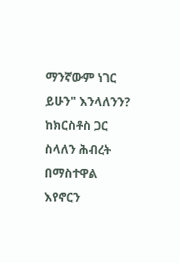ማንኛውም ነገር ይሁን" እንላለንን? ከክርስቶስ ጋር ስላለን ሕብረት በማስተዋል እየኖርን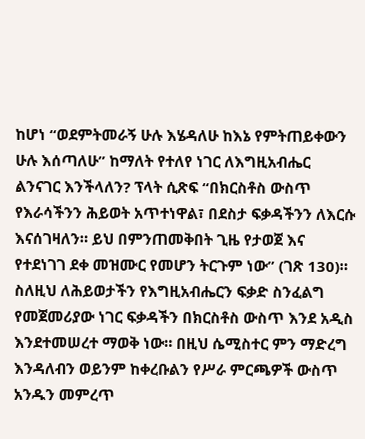ከሆነ “ወደምትመራኝ ሁሉ እሄዳለሁ ከእኔ የምትጠይቀውን ሁሉ እሰጣለሁ” ከማለት የተለየ ነገር ለእግዚአብሔር ልንናገር እንችላለን? ፕላት ሲጽፍ “በክርስቶስ ውስጥ የእራሳችንን ሕይወት አጥተነዋል፣ በደስታ ፍቃዳችንን ለእርሱ እናሰገዛለን። ይህ በምንጠመቅበት ጊዜ የታወጀ እና የተደነገገ ደቀ መዝሙር የመሆን ትርጉም ነው” (ገጽ 130)።
ስለዚህ ለሕይወታችን የእግዚአብሔርን ፍቃድ ስንፈልግ የመጀመሪያው ነገር ፍቃዳችን በክርስቶስ ውስጥ እንደ አዲስ እንደተመሠረተ ማወቅ ነው። በዚህ ሴሚስተር ምን ማድረግ እንዳለብን ወይንም ከቀረቡልን የሥራ ምርጫዎች ውስጥ አንዱን መምረጥ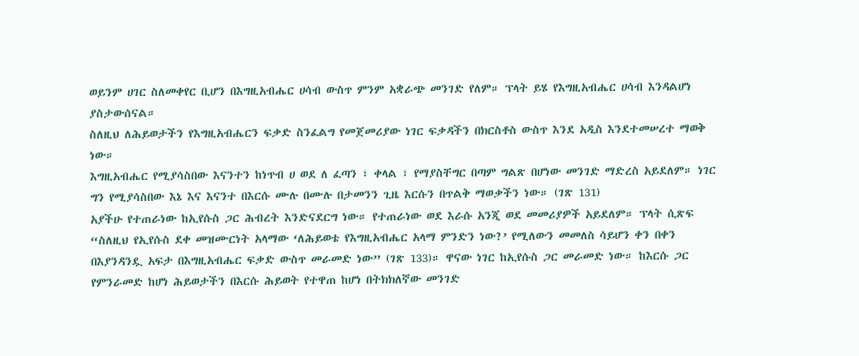ወይንም ሀገር ስለመቀየር ቢሆን በእግዚአብሔር ሀሳብ ውስጥ ምንም አቋራጭ መንገድ የለም። ፕላት ይሄ የእግዚአብሔር ሀሳብ እንዳልሆነ ያስታውሰናል።
ስለዚህ ለሕይወታችን የእግዚአብሔርን ፍቃድ ስንፈልግ የመጀመሪያው ነገር ፍቃዳችን በክርስቶስ ውስጥ እንደ አዲስ እንደተመሠረተ ማወቅ ነው።
እግዚአብሔር የሚያሳስበው እናንተን ከነጥብ ሀ ወደ ለ ፈጣን ፣ ቀላል ፣ የማያስቸግር በጣም ግልጽ በሆነው መንገድ ማድረስ አይደለም። ነገር ግን የሚያሳስበው እኔ እና እናንተ በእርሱ ሙሉ በሙሉ በታመንን ጊዜ እርሱን በጥልቅ ማወቃችን ነው። (ገጽ 131)
አያችሁ የተጠራነው ከኢየሱስ ጋር ሕብረት እንድናደርግ ነው። የተጠራነው ወደ እራሱ አንጂ ወደ መመሪያዎች አይደለም። ፕላት ሲጽፍ “ስለዚህ የኢየሱስ ደቀ መዝሙርነት አላማው ‘ለሕይወቴ የእግዚአብሔር አላማ ምንድን ነው?’ የሚለውን መመለስ ሳይሆን ቀን በቀን በእያንዳንዷ አፍታ በእግዚአብሔር ፍቃድ ውስጥ መራመድ ነው” (ገጽ 133)። ዋናው ነገር ከኢየሱስ ጋር መራመድ ነው። ከእርሱ ጋር የምንራመድ ከሆነ ሕይወታችን በእርሱ ሕይወት የተዋጠ ከሆነ በትክክለኛው መንገድ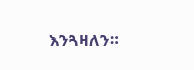እንጓዛለን።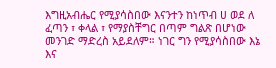እግዚአብሔር የሚያሳስበው እናንተን ከነጥብ ሀ ወደ ለ ፈጣን ፣ ቀላል ፣ የማያስቸግር በጣም ግልጽ በሆነው መንገድ ማድረስ አይደለም። ነገር ግን የሚያሳስበው እኔ እና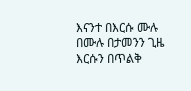እናንተ በእርሱ ሙሉ በሙሉ በታመንን ጊዜ እርሱን በጥልቅ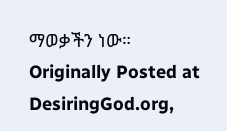ማወቃችን ነው።
Originally Posted at DesiringGod.org,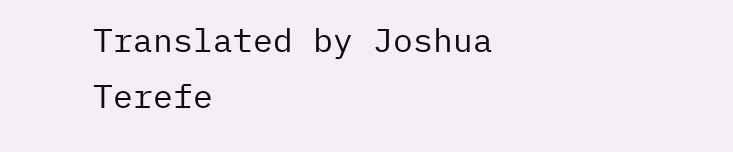Translated by Joshua Terefe